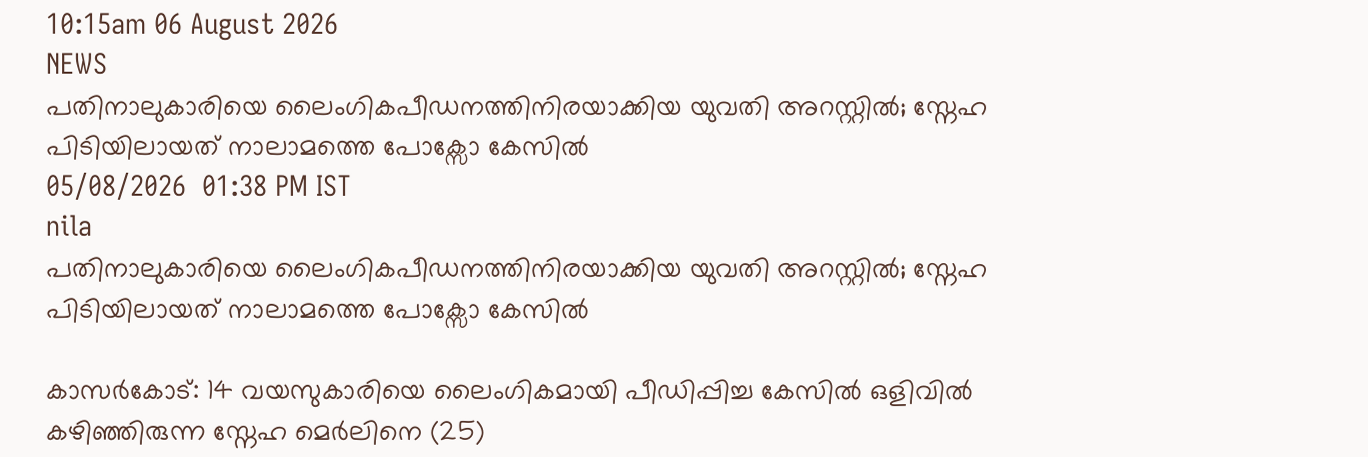10:15am 06 August 2026
NEWS
പതിനാലുകാരിയെ ലൈംഗികപീഡനത്തിനിരയാക്കിയ യുവതി അറസ്റ്റിൽ; സ്നേഹ പിടിയിലായത് നാലാമത്തെ പോക്സോ കേസിൽ
05/08/2026  01:38 PM IST
nila
പതിനാലുകാരിയെ ലൈംഗികപീഡനത്തിനിരയാക്കിയ യുവതി അറസ്റ്റിൽ; സ്നേഹ പിടിയിലായത് നാലാമത്തെ പോക്സോ കേസിൽ

കാസർകോട്: 14 വയസുകാരിയെ ലൈംഗികമായി പീഡിപ്പിച്ച കേസിൽ ഒളിവിൽ കഴിഞ്ഞിരുന്ന സ്നേഹ മെർലിനെ (25)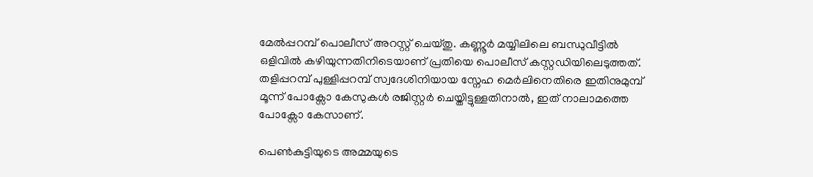മേൽപ്പറമ്പ് പൊലീസ് അറസ്റ്റ് ചെയ്തു. കണ്ണൂർ മയ്യിലിലെ ബന്ധുവീട്ടിൽ ഒളിവിൽ കഴിയുന്നതിനിടെയാണ് പ്രതിയെ പൊലീസ് കസ്റ്റഡിയിലെടുത്തത്. തളിപ്പറമ്പ് പുള്ളിപ്പറമ്പ് സ്വദേശിനിയായ സ്നേഹ മെർലിനെതിരെ ഇതിനുമുമ്പ് മൂന്ന് പോക്സോ കേസുകൾ രജിസ്റ്റർ ചെയ്തിട്ടുള്ളതിനാൽ, ഇത് നാലാമത്തെ പോക്സോ കേസാണ്.

പെൺകുട്ടിയുടെ അമ്മയുടെ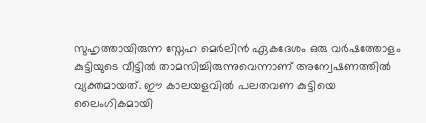സുഹൃത്തായിരുന്ന സ്നേഹ മെർലിൻ ഏകദേശം ഒരു വർഷത്തോളം കുട്ടിയുടെ വീട്ടിൽ താമസിച്ചിരുന്നുവെന്നാണ് അന്വേഷണത്തിൽ വ്യക്തമായത്. ഈ കാലയളവിൽ പലതവണ കുട്ടിയെ ലൈംഗികമായി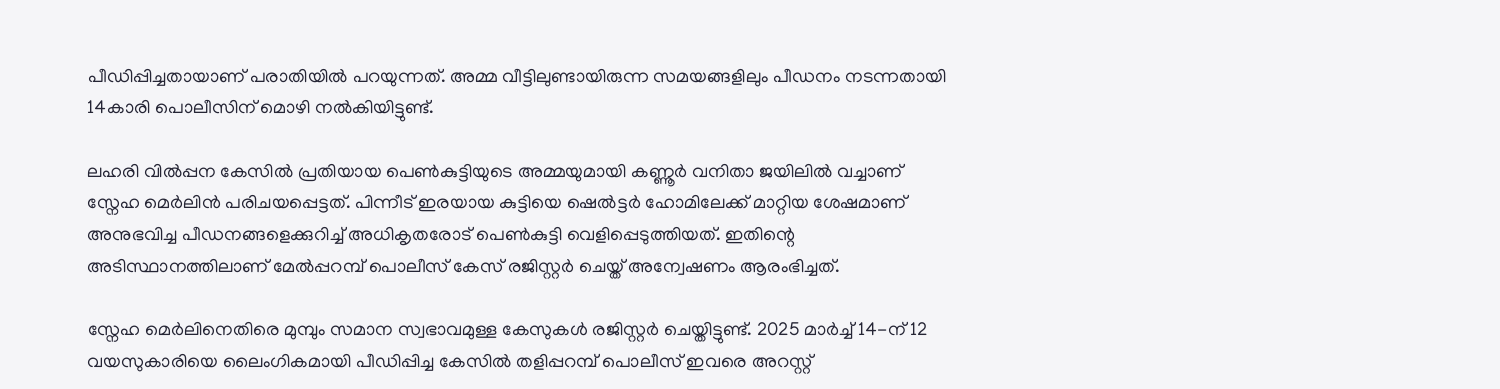പീഡിപ്പിച്ചതായാണ് പരാതിയിൽ പറയുന്നത്. അമ്മ വീട്ടിലുണ്ടായിരുന്ന സമയങ്ങളിലും പീഡനം നടന്നതായി 14കാരി പൊലീസിന് മൊഴി നൽകിയിട്ടുണ്ട്.

ലഹരി വിൽപ്പന കേസിൽ പ്രതിയായ പെൺകുട്ടിയുടെ അമ്മയുമായി കണ്ണൂർ വനിതാ ജയിലിൽ വച്ചാണ് സ്നേഹ മെർലിൻ പരിചയപ്പെട്ടത്. പിന്നീട് ഇരയായ കുട്ടിയെ ഷെൽട്ടർ ഹോമിലേക്ക് മാറ്റിയ ശേഷമാണ് അനുഭവിച്ച പീഡനങ്ങളെക്കുറിച്ച് അധികൃതരോട് പെൺകുട്ടി വെളിപ്പെടുത്തിയത്. ഇതിന്റെ അടിസ്ഥാനത്തിലാണ് മേൽപ്പറമ്പ് പൊലീസ് കേസ് രജിസ്റ്റർ ചെയ്ത് അന്വേഷണം ആരംഭിച്ചത്.

സ്നേഹ മെർലിനെതിരെ മുമ്പും സമാന സ്വഭാവമുള്ള കേസുകൾ രജിസ്റ്റർ ചെയ്തിട്ടുണ്ട്. 2025 മാർച്ച് 14-ന് 12 വയസുകാരിയെ ലൈംഗികമായി പീഡിപ്പിച്ച കേസിൽ തളിപ്പറമ്പ് പൊലീസ് ഇവരെ അറസ്റ്റ്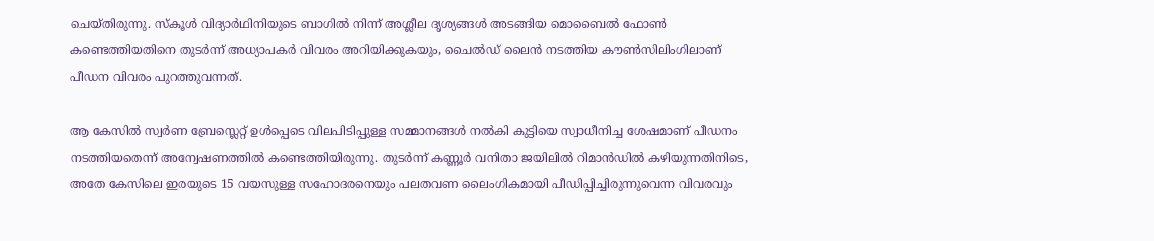ചെയ്തിരുന്നു. സ്കൂൾ വിദ്യാർഥിനിയുടെ ബാഗിൽ നിന്ന് അശ്ലീല ദൃശ്യങ്ങൾ അടങ്ങിയ മൊബൈൽ ഫോൺ കണ്ടെത്തിയതിനെ തുടർന്ന് അധ്യാപകർ വിവരം അറിയിക്കുകയും, ചൈൽഡ് ലൈൻ നടത്തിയ കൗൺസിലിംഗിലാണ് പീഡന വിവരം പുറത്തുവന്നത്.

ആ കേസിൽ സ്വർണ ബ്രേസ്ലെറ്റ് ഉൾപ്പെടെ വിലപിടിപ്പുള്ള സമ്മാനങ്ങൾ നൽകി കുട്ടിയെ സ്വാധീനിച്ച ശേഷമാണ് പീഡനം നടത്തിയതെന്ന് അന്വേഷണത്തിൽ കണ്ടെത്തിയിരുന്നു. തുടർന്ന് കണ്ണൂർ വനിതാ ജയിലിൽ റിമാൻഡിൽ കഴിയുന്നതിനിടെ, അതേ കേസിലെ ഇരയുടെ 15 വയസുള്ള സഹോദരനെയും പലതവണ ലൈംഗികമായി പീഡിപ്പിച്ചിരുന്നുവെന്ന വിവരവും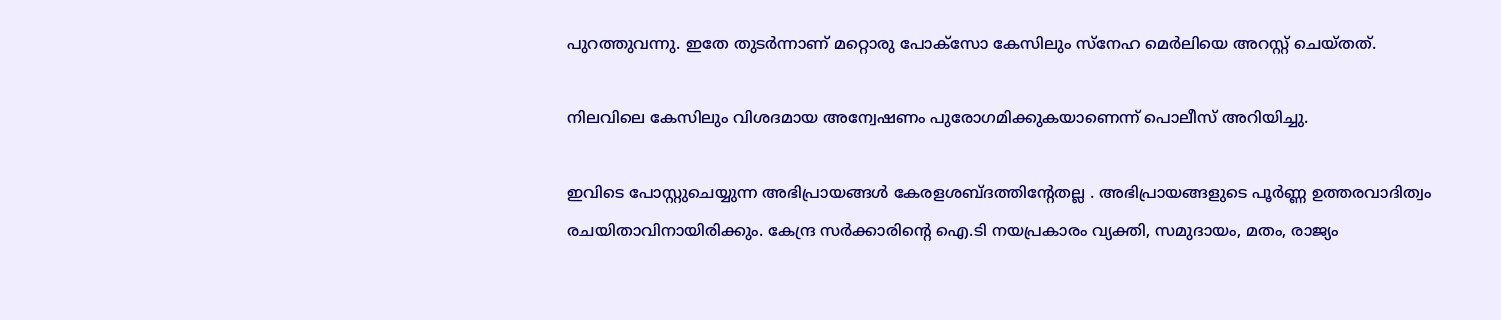പുറത്തുവന്നു. ഇതേ തുടർന്നാണ് മറ്റൊരു പോക്സോ കേസിലും സ്നേഹ മെർലിയെ അറസ്റ്റ് ചെയ്തത്.

നിലവിലെ കേസിലും വിശദമായ അന്വേഷണം പുരോഗമിക്കുകയാണെന്ന് പൊലീസ് അറിയിച്ചു.

ഇവിടെ പോസ്റ്റുചെയ്യുന്ന അഭിപ്രായങ്ങള്‍ കേരളശബ്‌ദത്തിന്റേതല്ല . അഭിപ്രായങ്ങളുടെ പൂര്‍ണ്ണ ഉത്തരവാദിത്വം രചയിതാവിനായിരിക്കും. കേന്ദ്ര സർക്കാരിന്റെ ഐ.ടി നയപ്രകാരം വ്യക്തി, സമുദായം, മതം, രാജ്യം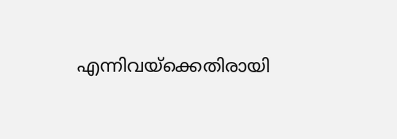എന്നിവയ്ക്കെതിരായി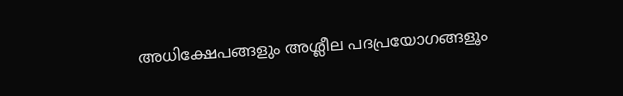അധിക്ഷേപങ്ങളും അശ്ലീല പദപ്രയോഗങ്ങളൂം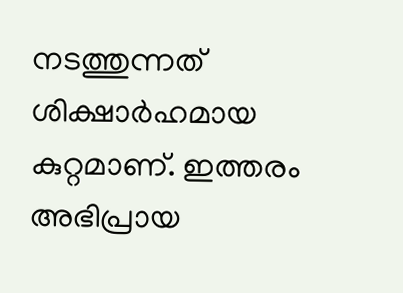നടത്തുന്നത് ശിക്ഷാര്‍ഹമായ കുറ്റമാണ്. ഇത്തരം അഭിപ്രായ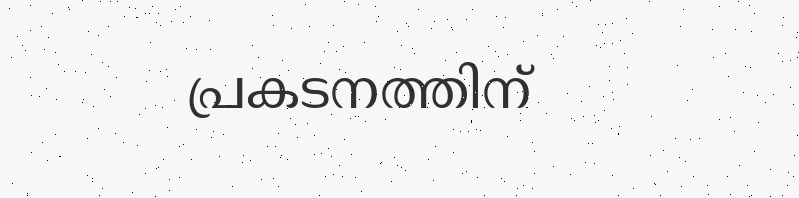പ്രകടനത്തിന്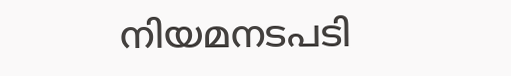നിയമനടപടി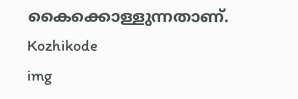കൈക്കൊള്ളുന്നതാണ്.
Kozhikode
img